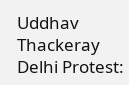Uddhav Thackeray Delhi Protest: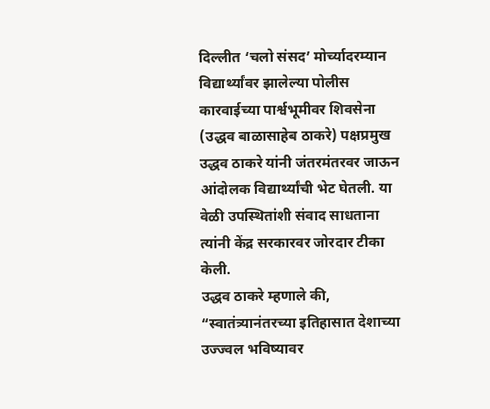दिल्लीत ‘चलो संसद’ मोर्च्यादरम्यान विद्यार्थ्यांवर झालेल्या पोलीस कारवाईच्या पार्श्वभूमीवर शिवसेना (उद्धव बाळासाहेब ठाकरे) पक्षप्रमुख उद्धव ठाकरे यांनी जंतरमंतरवर जाऊन आंदोलक विद्यार्थ्यांची भेट घेतली. या वेळी उपस्थितांशी संवाद साधताना त्यांनी केंद्र सरकारवर जोरदार टीका केली.
उद्धव ठाकरे म्हणाले की, “स्वातंत्र्यानंतरच्या इतिहासात देशाच्या उज्ज्वल भविष्यावर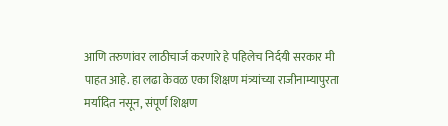आणि तरुणांवर लाठीचार्ज करणारे हे पहिलेच निर्दयी सरकार मी पाहत आहे. हा लढा केवळ एका शिक्षण मंत्र्यांच्या राजीनाम्यापुरता मर्यादित नसून, संपूर्ण शिक्षण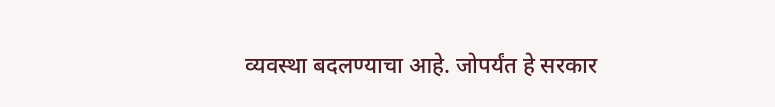व्यवस्था बदलण्याचा आहे. जोपर्यंत हे सरकार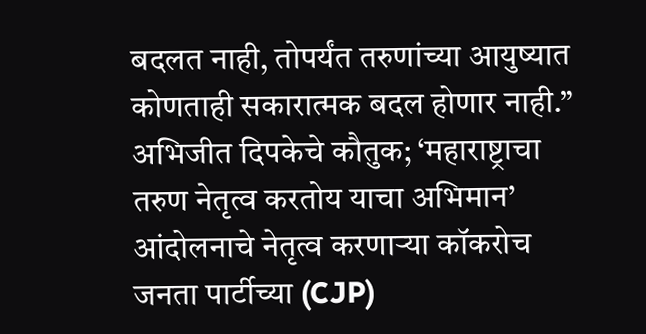बदलत नाही, तोपर्यंत तरुणांच्या आयुष्यात कोणताही सकारात्मक बदल होणार नाही.”
अभिजीत दिपकेचे कौतुक; ‘महाराष्ट्राचा तरुण नेतृत्व करतोय याचा अभिमान’
आंदोलनाचे नेतृत्व करणाऱ्या कॉकरोच जनता पार्टीच्या (CJP)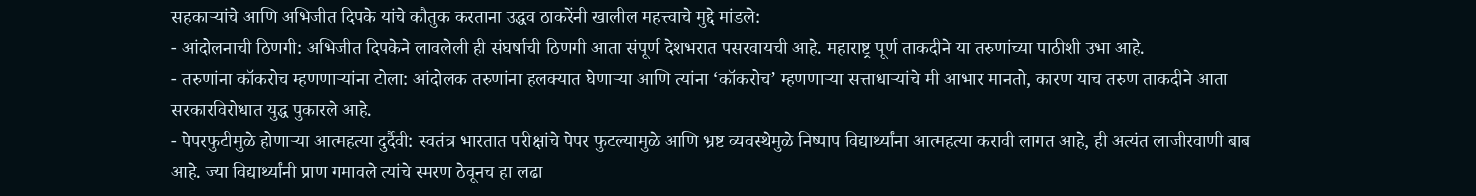सहकाऱ्यांचे आणि अभिजीत दिपके यांचे कौतुक करताना उद्धव ठाकरेंनी खालील महत्त्वाचे मुद्दे मांडले:
- आंदोलनाची ठिणगी: अभिजीत दिपकेने लावलेली ही संघर्षाची ठिणगी आता संपूर्ण देशभरात पसरवायची आहे. महाराष्ट्र पूर्ण ताकदीने या तरुणांच्या पाठीशी उभा आहे.
- तरुणांना कॉकरोच म्हणणाऱ्यांना टोला: आंदोलक तरुणांना हलक्यात घेणाऱ्या आणि त्यांना ‘कॉकरोच’ म्हणणाऱ्या सत्ताधाऱ्यांचे मी आभार मानतो, कारण याच तरुण ताकदीने आता सरकारविरोधात युद्ध पुकारले आहे.
- पेपरफुटीमुळे होणाऱ्या आत्महत्या दुर्दैवी: स्वतंत्र भारतात परीक्षांचे पेपर फुटल्यामुळे आणि भ्रष्ट व्यवस्थेमुळे निष्पाप विद्यार्थ्यांना आत्महत्या करावी लागत आहे, ही अत्यंत लाजीरवाणी बाब आहे. ज्या विद्यार्थ्यांनी प्राण गमावले त्यांचे स्मरण ठेवूनच हा लढा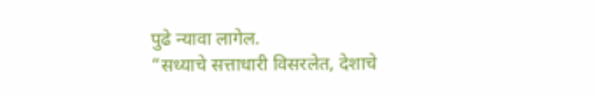पुढे न्यावा लागेल.
“सध्याचे सत्ताधारी विसरलेत, देशाचे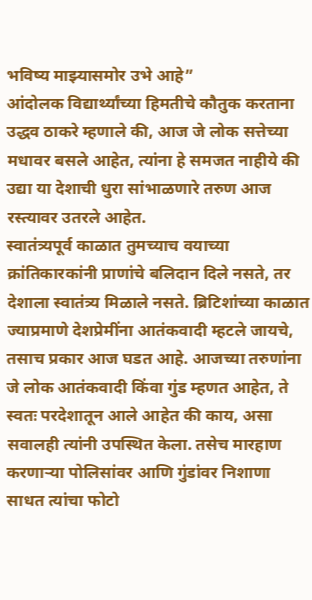भविष्य माझ्यासमोर उभे आहे”
आंदोलक विद्यार्थ्यांच्या हिमतीचे कौतुक करताना उद्धव ठाकरे म्हणाले की, आज जे लोक सत्तेच्या मधावर बसले आहेत, त्यांना हे समजत नाहीये की उद्या या देशाची धुरा सांभाळणारे तरुण आज रस्त्यावर उतरले आहेत.
स्वातंत्र्यपूर्व काळात तुमच्याच वयाच्या क्रांतिकारकांनी प्राणांचे बलिदान दिले नसते, तर देशाला स्वातंत्र्य मिळाले नसते. ब्रिटिशांच्या काळात ज्याप्रमाणे देशप्रेमींना आतंकवादी म्हटले जायचे, तसाच प्रकार आज घडत आहे. आजच्या तरुणांना जे लोक आतंकवादी किंवा गुंड म्हणत आहेत, ते स्वतः परदेशातून आले आहेत की काय, असा सवालही त्यांनी उपस्थित केला. तसेच मारहाण करणाऱ्या पोलिसांवर आणि गुंडांवर निशाणा साधत त्यांचा फोटो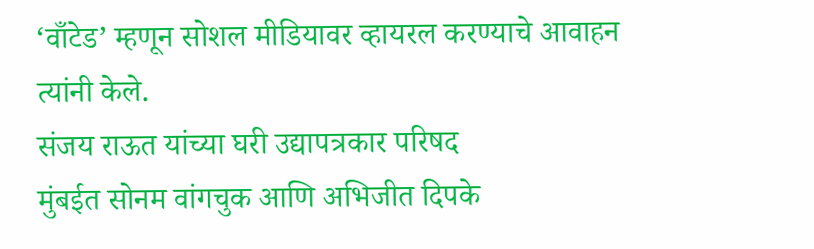‘वाँटेड’ म्हणून सोशल मीडियावर व्हायरल करण्याचे आवाहन त्यांनी केले.
संजय राऊत यांच्या घरी उद्यापत्रकार परिषद
मुंबईत सोनम वांगचुक आणि अभिजीत दिपके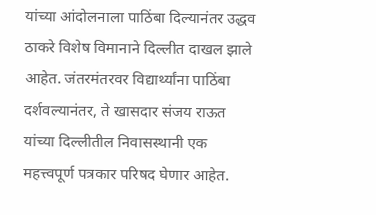यांच्या आंदोलनाला पाठिंबा दिल्यानंतर उद्धव ठाकरे विशेष विमानाने दिल्लीत दाखल झाले आहेत. जंतरमंतरवर विद्यार्थ्यांना पाठिंबा दर्शवल्यानंतर, ते खासदार संजय राऊत यांच्या दिल्लीतील निवासस्थानी एक महत्त्वपूर्ण पत्रकार परिषद घेणार आहेत.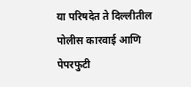या परिषदेत ते दिल्लीतील पोलीस कारवाई आणि पेपरफुटी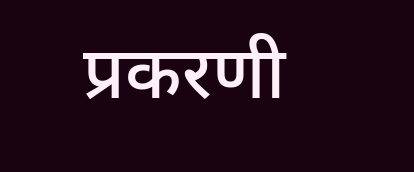प्रकरणी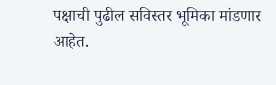पक्षाची पुढील सविस्तर भूमिका मांडणार आहेत.